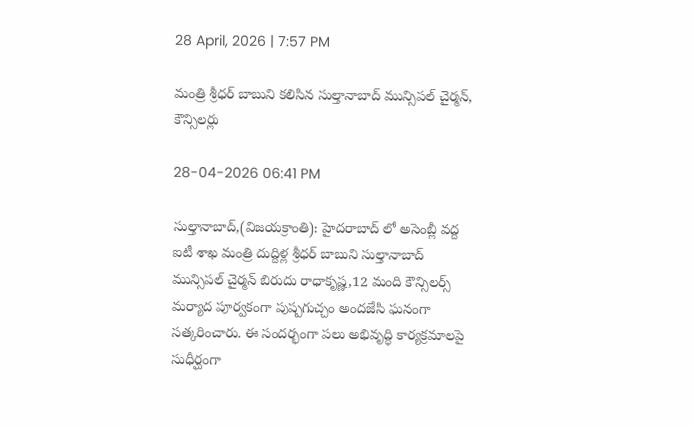28 April, 2026 | 7:57 PM

మంత్రి శ్రీధర్ బాబుని కలిసిన సుల్తానాబాద్ మున్సిపల్ చైర్మన్, కౌన్సిలర్లు

28-04-2026 06:41 PM

సుల్తానాబాద్,(విజయక్రాంతి): హైదరాబాద్ లో అసెంబ్లీ వద్ద ఐటీ శాఖ మంత్రి దుద్దిళ్ల శ్రీధర్ బాబుని సుల్తానాబాద్ మున్సిపల్ చైర్మన్ బిరుదు రాధాకృష్ణ,12 మంది కౌన్సిలర్స్ మర్యాద పూర్వకంగా పుష్పగుచ్చం అందజేసి ఘనంగా సత్కరించారు. ఈ సందర్భంగా పలు అభివృద్ధి కార్యక్రమాలపై సుధీర్ఘంగా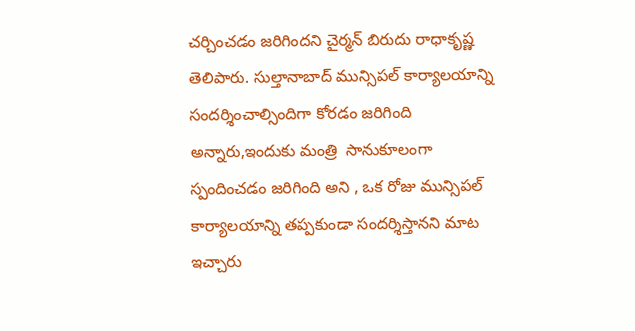చర్చించడం జరిగిందని చైర్మన్ బిరుదు రాధాకృష్ణ తెలిపారు. సుల్తానాబాద్ మున్సిపల్ కార్యాలయాన్ని సందర్శించాల్సిందిగా కోరడం జరిగింది అన్నారు,ఇందుకు మంత్రి  సానుకూలంగా స్పందించడం జరిగింది అని , ఒక రోజు మున్సిపల్ కార్యాలయాన్ని తప్పకుండా సందర్శిస్తానని మాట ఇచ్చారు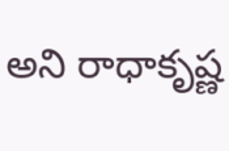అని రాధాకృష్ణ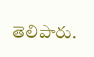తెలిపారు.